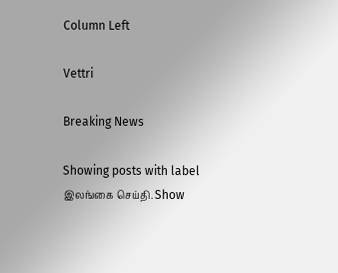Column Left

Vettri

Breaking News

Showing posts with label இலங்கை செய்தி. Show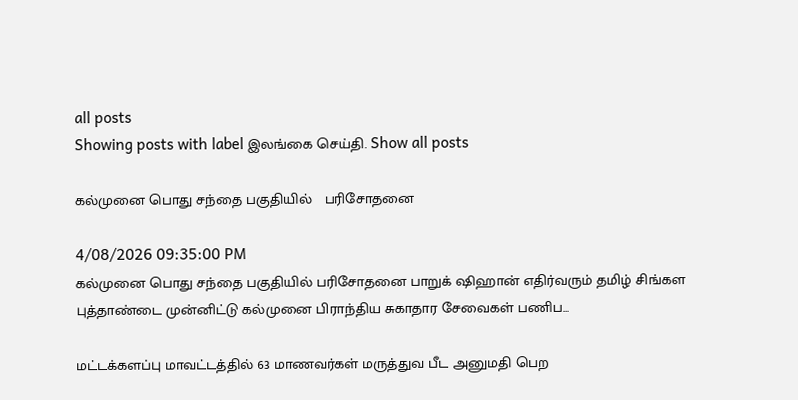all posts
Showing posts with label இலங்கை செய்தி. Show all posts

கல்முனை பொது சந்தை பகுதியில்   பரிசோதனை

4/08/2026 09:35:00 PM
கல்முனை பொது சந்தை பகுதியில் பரிசோதனை பாறுக் ஷிஹான் எதிர்வரும் தமிழ் சிங்கள புத்தாண்டை முன்னிட்டு கல்முனை பிராந்திய சுகாதார சேவைகள் பணிப...

மட்டக்களப்பு மாவட்டத்தில் 63 மாணவர்கள் மருத்துவ பீட அனுமதி பெற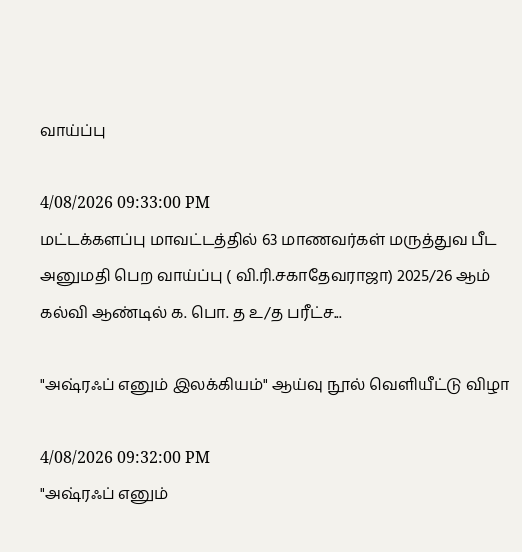வாய்ப்பு

4/08/2026 09:33:00 PM
மட்டக்களப்பு மாவட்டத்தில் 63 மாணவர்கள் மருத்துவ பீட அனுமதி பெற வாய்ப்பு ( வி.ரி.சகாதேவராஜா) 2025/26 ஆம் கல்வி ஆண்டில் க. பொ. த உ/த பரீட்ச...

"அஷ்ரஃப் எனும் இலக்கியம்" ஆய்வு நூல் வெளியீட்டு விழா

4/08/2026 09:32:00 PM
"அஷ்ரஃப் எனும்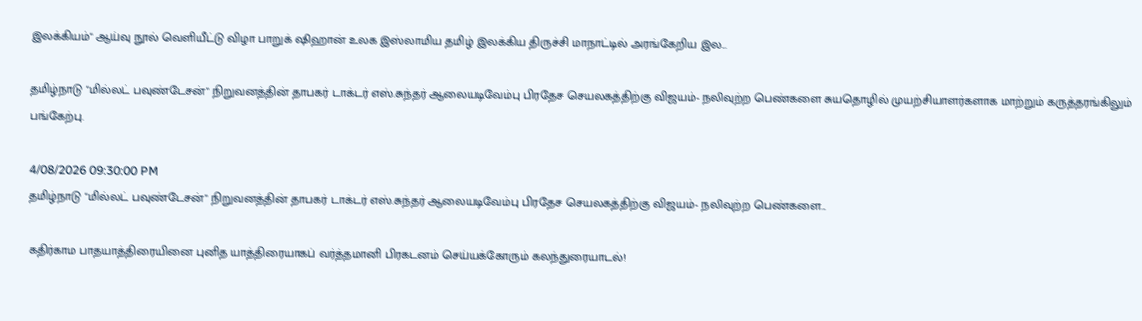இலக்கியம்" ஆய்வு நூல் வெளியீட்டு விழா பாறுக் ஷிஹான் உலக இஸ்லாமிய தமிழ் இலக்கிய திருச்சி மாநாட்டில் அரங்கேறிய இல...

தமிழ்நாடு "மில்லட் பவுண்டேசன்" நிறுவனத்தின் தாபகர் டாக்டர் எஸ்.சுந்தர் ஆலையடிவேம்பு பிரதேச செயலகத்திற்கு விஜயம்- நலிவுற்ற பெண்களை சுயதொழில் முயற்சியாளர்களாக மாற்றும் கருத்தரங்கிலும் பங்கேற்பு.

4/08/2026 09:30:00 PM
தமிழ்நாடு "மில்லட் பவுண்டேசன்" நிறுவனத்தின் தாபகர் டாக்டர் எஸ்.சுந்தர் ஆலையடிவேம்பு பிரதேச செயலகத்திற்கு விஜயம்- நலிவுற்ற பெண்களை...

கதிர்காம பாதயாத்திரையினை புனித யாத்திரையாகப் வர்த்தமானி பிரகடனம் செய்யக்கோரும் கலந்துரையாடல்!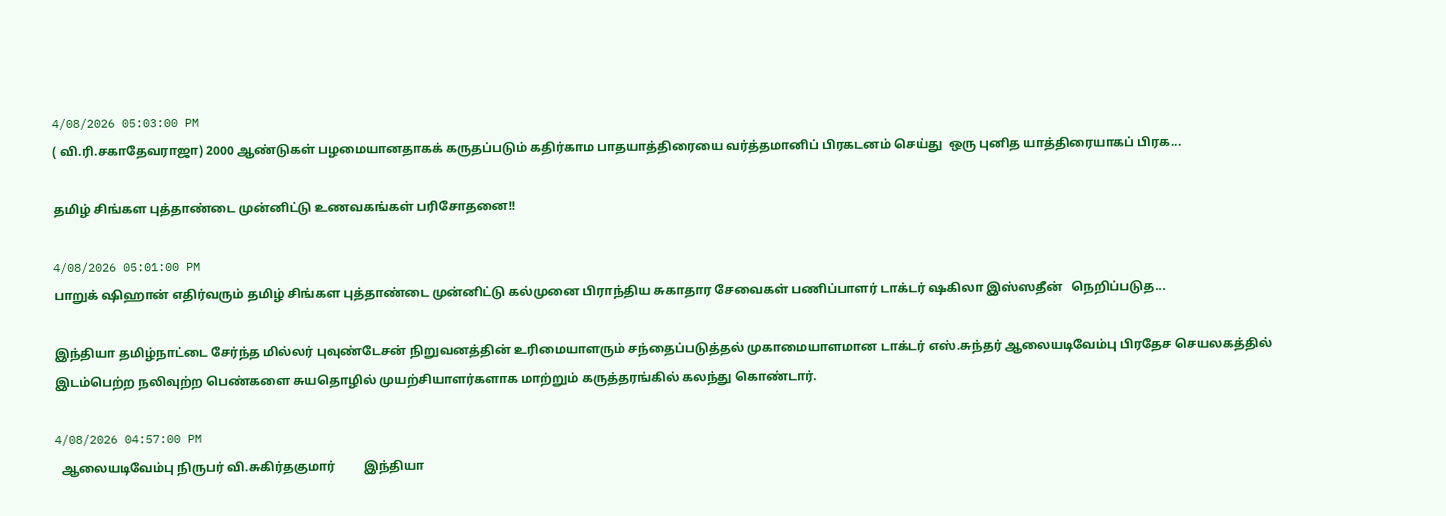4/08/2026 05:03:00 PM
( வி.ரி.சகாதேவராஜா) 2000 ஆண்டுகள் பழமையானதாகக் கருதப்படும் கதிர்காம பாதயாத்திரையை வர்த்தமானிப் பிரகடனம் செய்து  ஒரு புனித யாத்திரையாகப் பிரக...

தமிழ் சிங்கள புத்தாண்டை முன்னிட்டு உணவகங்கள் பரிசோதனை!!

4/08/2026 05:01:00 PM
பாறுக் ஷிஹான் எதிர்வரும் தமிழ் சிங்கள புத்தாண்டை முன்னிட்டு கல்முனை பிராந்திய சுகாதார சேவைகள் பணிப்பாளர் டாக்டர் ஷகிலா இஸ்ஸதீன்   நெறிப்படுத...

இந்தியா தமிழ்நாட்டை சேர்ந்த மில்லர் புவுண்டேசன் நிறுவனத்தின் உரிமையாளரும் சந்தைப்படுத்தல் முகாமையாளமான டாக்டர் எஸ்.சுந்தர் ஆலையடிவேம்பு பிரதேச செயலகத்தில் இடம்பெற்ற நலிவுற்ற பெண்களை சுயதொழில் முயற்சியாளர்களாக மாற்றும் கருத்தரங்கில் கலந்து கொண்டார்.

4/08/2026 04:57:00 PM
  ஆலையடிவேம்பு நிருபர் வி.சுகிர்தகுமார்         இந்தியா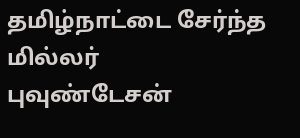தமிழ்நாட்டை சேர்ந்த மில்லர் புவுண்டேசன்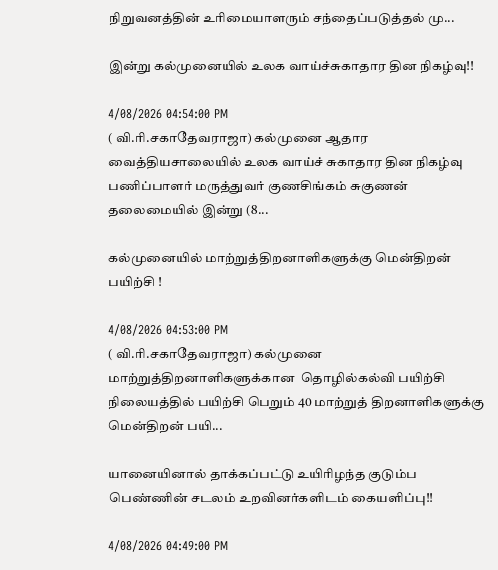நிறுவனத்தின் உரிமையாளரும் சந்தைப்படுத்தல் மு...

இன்று கல்முனையில் உலக வாய்ச்சுகாதார தின நிகழ்வு!!

4/08/2026 04:54:00 PM
( வி.ரி.சகாதேவராஜா) கல்முனை ஆதார வைத்தியசாலையில் உலக வாய்ச் சுகாதார தின நிகழ்வு  பணிப்பாளர் மருத்துவர் குணசிங்கம் சுகுணன் தலைமையில் இன்று (8...

கல்முனையில் மாற்றுத்திறனாளிகளுக்கு மென்திறன் பயிற்சி !

4/08/2026 04:53:00 PM
( வி.ரி.சகாதேவராஜா) கல்முனை மாற்றுத்திறனாளிகளுக்கான  தொழில்கல்வி பயிற்சி நிலையத்தில் பயிற்சி பெறும் 40 மாற்றுத் திறனாளிகளுக்கு மென்திறன் பயி...

யானையினால் தாக்கப்பட்டு உயிரிழந்த குடும்ப பெண்ணின் சடலம் உறவினர்களிடம் கையளிப்பு!!

4/08/2026 04:49:00 PM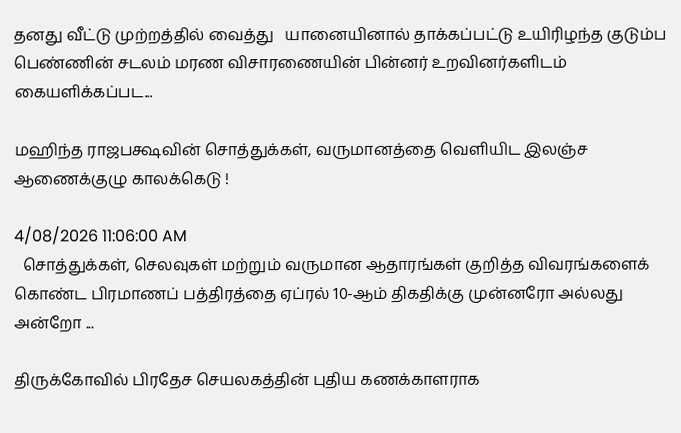தனது வீட்டு முற்றத்தில் வைத்து   யானையினால் தாக்கப்பட்டு உயிரிழந்த குடும்ப பெண்ணின் சடலம் மரண விசாரணையின் பின்னர் உறவினர்களிடம் கையளிக்கப்பட...

மஹிந்த ராஜபக்ஷவின் சொத்துக்கள், வருமானத்தை வெளியிட இலஞ்ச ஆணைக்குழு காலக்கெடு !

4/08/2026 11:06:00 AM
  சொத்துக்கள், செலவுகள் மற்றும் வருமான ஆதாரங்கள் குறித்த விவரங்களைக் கொண்ட பிரமாணப் பத்திரத்தை ஏப்ரல் 10-ஆம் திகதிக்கு முன்னரோ அல்லது அன்றோ ...

திருக்கோவில் பிரதேச செயலகத்தின் புதிய கணக்காளராக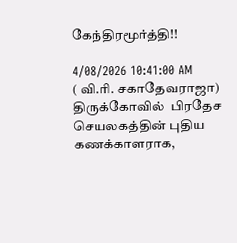கேந்திரமூர்த்தி!!

4/08/2026 10:41:00 AM
( வி.ரி. சகாதேவராஜா) திருக்கோவில்  பிரதேச செயலகத்தின் புதிய  கணக்காளராக,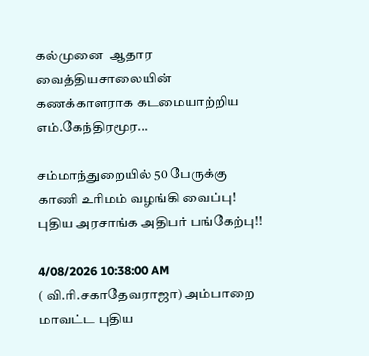கல்முனை  ஆதார வைத்தியசாலையின் கணக்காளராக கடமையாற்றிய எம்.கேந்திரமூர...

சம்மாந்துறையில் 50 பேருக்கு காணி உரிமம் வழங்கி வைப்பு! புதிய அரசாங்க அதிபர் பங்கேற்பு!!

4/08/2026 10:38:00 AM
( வி.ரி.சகாதேவராஜா) அம்பாறை மாவட்ட புதிய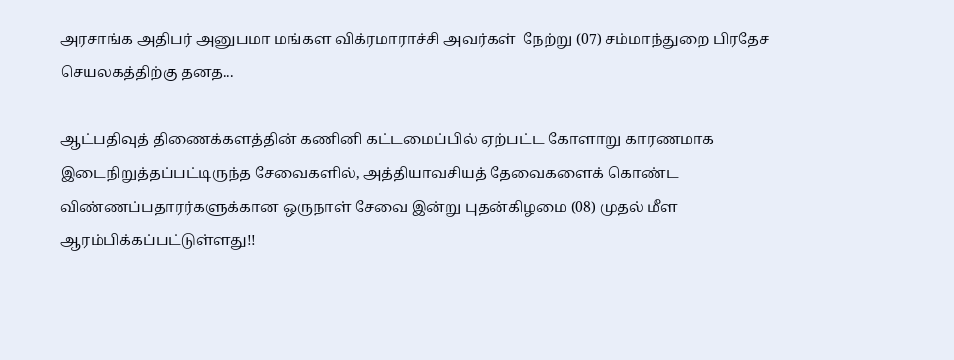அரசாங்க அதிபர் அனுபமா மங்கள விக்ரமாராச்சி அவர்கள்  நேற்று (07) சம்மாந்துறை பிரதேச செயலகத்திற்கு தனத...

ஆட்பதிவுத் திணைக்களத்தின் கணினி கட்டமைப்பில் ஏற்பட்ட கோளாறு காரணமாக இடைநிறுத்தப்பட்டிருந்த சேவைகளில், அத்தியாவசியத் தேவைகளைக் கொண்ட விண்ணப்பதாரர்களுக்கான ஒருநாள் சேவை இன்று புதன்கிழமை (08) முதல் மீள ஆரம்பிக்கப்பட்டுள்ளது!!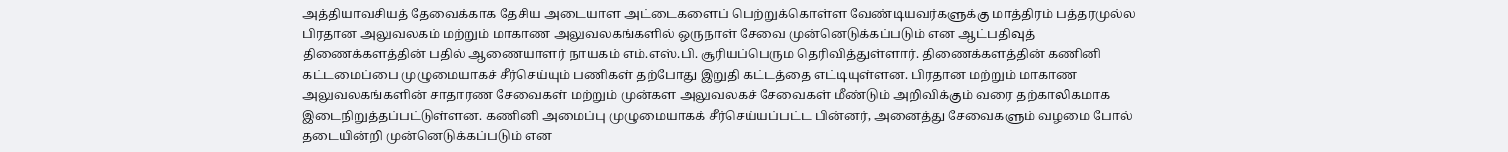அத்தியாவசியத் தேவைக்காக தேசிய அடையாள அட்டைகளைப் பெற்றுக்கொள்ள வேண்டியவர்களுக்கு மாத்திரம் பத்தரமுல்ல பிரதான அலுவலகம் மற்றும் மாகாண அலுவலகங்களில் ஒருநாள் சேவை முன்னெடுக்கப்படும் என ஆட்பதிவுத் திணைக்களத்தின் பதில் ஆணையாளர் நாயகம் எம்.எஸ்.பி. சூரியப்பெரும தெரிவித்துள்ளார். திணைக்களத்தின் கணினி கட்டமைப்பை முழுமையாகச் சீர்செய்யும் பணிகள் தற்போது இறுதி கட்டத்தை எட்டியுள்ளன. பிரதான மற்றும் மாகாண அலுவலகங்களின் சாதாரண சேவைகள் மற்றும் முன்கள அலுவலகச் சேவைகள் மீண்டும் அறிவிக்கும் வரை தற்காலிகமாக இடைநிறுத்தப்பட்டுள்ளன. கணினி அமைப்பு முழுமையாகக் சீர்செய்யப்பட்ட பின்னர், அனைத்து சேவைகளும் வழமை போல் தடையின்றி முன்னெடுக்கப்படும் என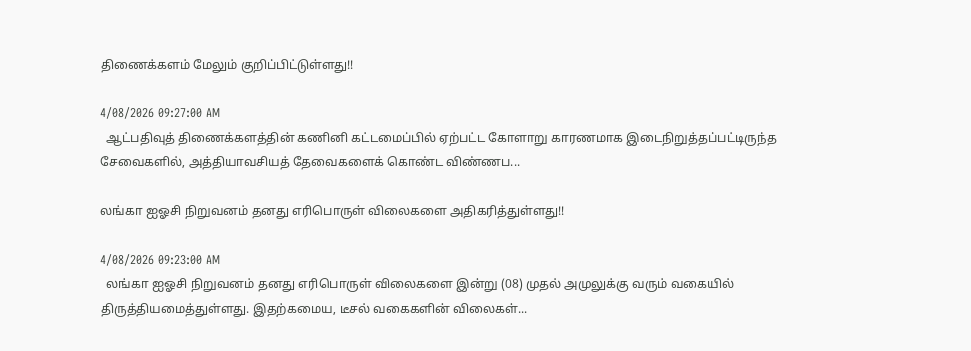திணைக்களம் மேலும் குறிப்பிட்டுள்ளது!!

4/08/2026 09:27:00 AM
  ஆட்பதிவுத் திணைக்களத்தின் கணினி கட்டமைப்பில் ஏற்பட்ட கோளாறு காரணமாக இடைநிறுத்தப்பட்டிருந்த சேவைகளில், அத்தியாவசியத் தேவைகளைக் கொண்ட விண்ணப...

லங்கா ஐஓசி நிறுவனம் தனது எரிபொருள் விலைகளை அதிகரித்துள்ளது!!

4/08/2026 09:23:00 AM
  லங்கா ஐஓசி நிறுவனம் தனது எரிபொருள் விலைகளை இன்று (08) முதல் அமுலுக்கு வரும் வகையில் திருத்தியமைத்துள்ளது. இதற்கமைய, டீசல் வகைகளின் விலைகள்...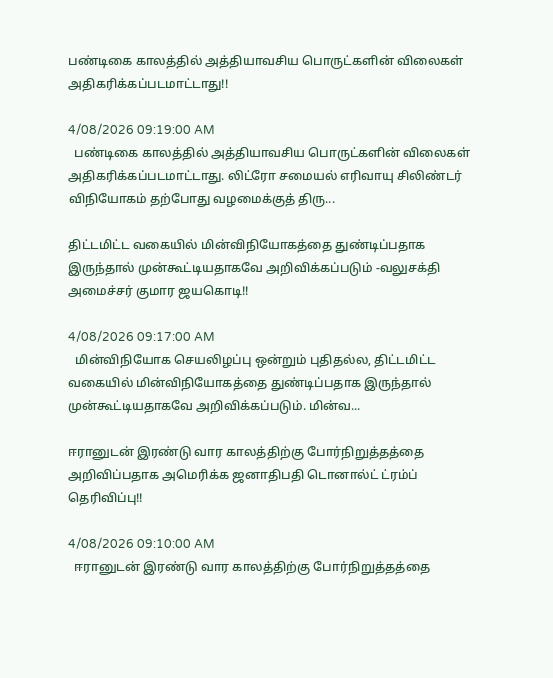பண்டிகை காலத்தில் அத்தியாவசிய பொருட்களின் விலைகள் அதிகரிக்கப்படமாட்டாது!!

4/08/2026 09:19:00 AM
  பண்டிகை காலத்தில் அத்தியாவசிய பொருட்களின் விலைகள் அதிகரிக்கப்படமாட்டாது. லிட்ரோ சமையல் எரிவாயு சிலிண்டர் விநியோகம் தற்போது வழமைக்குத் திரு...

திட்டமிட்ட வகையில் மின்விநியோகத்தை துண்டிப்பதாக இருந்தால் முன்கூட்டியதாகவே அறிவிக்கப்படும் -வலுசக்தி அமைச்சர் குமார ஜயகொடி!!

4/08/2026 09:17:00 AM
  மின்விநியோக செயலிழப்பு ஒன்றும் புதிதல்ல, திட்டமிட்ட வகையில் மின்விநியோகத்தை துண்டிப்பதாக இருந்தால் முன்கூட்டியதாகவே அறிவிக்கப்படும். மின்வ...

ஈரானுடன் இரண்டு வார காலத்திற்கு போர்நிறுத்தத்தை அறிவிப்பதாக அமெரிக்க ஜனாதிபதி டொனால்ட் ட்ரம்ப் தெரிவிப்பு!!

4/08/2026 09:10:00 AM
  ஈரானுடன் இரண்டு வார காலத்திற்கு போர்நிறுத்தத்தை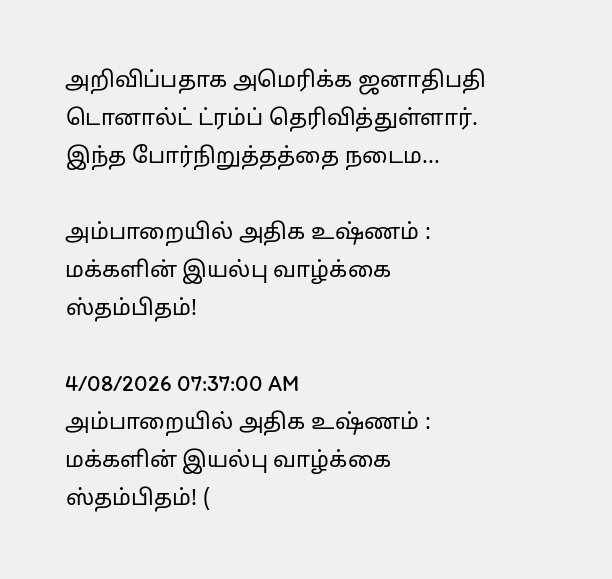அறிவிப்பதாக அமெரிக்க ஜனாதிபதி டொனால்ட் ட்ரம்ப் தெரிவித்துள்ளார். இந்த போர்நிறுத்தத்தை நடைம...

அம்பாறையில் அதிக உஷ்ணம் : மக்களின் இயல்பு வாழ்க்கை ஸ்தம்பிதம்!

4/08/2026 07:37:00 AM
அம்பாறையில் அதிக உஷ்ணம் : மக்களின் இயல்பு வாழ்க்கை ஸ்தம்பிதம்! (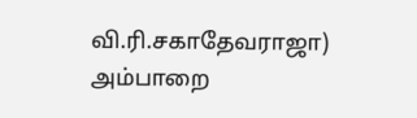வி.ரி.சகாதேவராஜா) அம்பாறை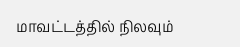மாவட்டத்தில் நிலவும்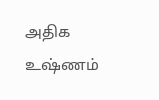அதிக உஷ்ணம்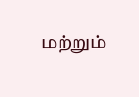மற்றும்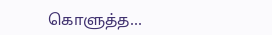கொளுத்த...